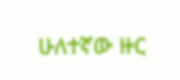ሁለተኛው ዙር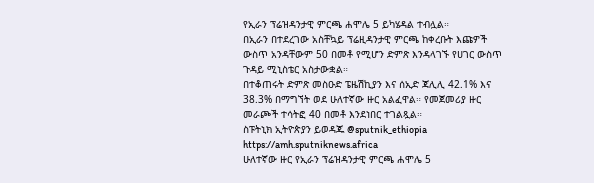የኢራን ፕሬዝዳንታዊ ምርጫ ሐሞሌ 5 ይካሄዳል ተብሏል።
በኢራን በተደረገው አስቸኳይ ፕሬዚዳንታዊ ምርጫ ከቀረቡት እጩዎች ውስጥ አንዳቸውም 50 በመቶ የሚሆን ድምጽ እንዳላገኙ የሀገር ውስጥ ጉዳይ ሚኒስቴር አስታውቋል።
በተቆጠሩት ድምጽ መስዑድ ፔዜሽኪያን እና ሰኢድ ጃሊሊ 42.1% እና 38.3% በማግኘት ወደ ሁለተኛው ዙር አልፈዋል። የመጀመሪያ ዙር መራጮች ተሳትፎ 40 በመቶ እንደነበር ተገልጿል።
ስፑትኒክ ኢትዮጵያን ይወዳጁ @sputnik_ethiopia
https://amh.sputniknews.africa
ሁለተኛው ዙር የኢራን ፕሬዝዳንታዊ ምርጫ ሐሞሌ 5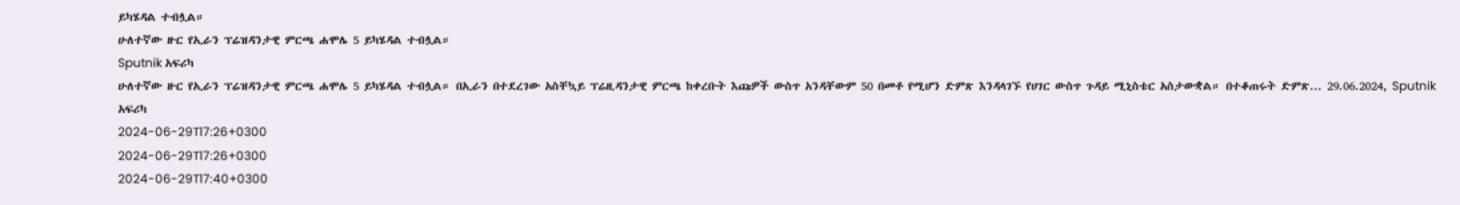ይካሄዳል ተብሏል።
ሁለተኛው ዙር የኢራን ፕሬዝዳንታዊ ምርጫ ሐሞሌ 5 ይካሄዳል ተብሏል።
Sputnik አፍሪካ
ሁለተኛው ዙር የኢራን ፕሬዝዳንታዊ ምርጫ ሐሞሌ 5 ይካሄዳል ተብሏል። በኢራን በተደረገው አስቸኳይ ፕሬዚዳንታዊ ምርጫ ከቀረቡት እጩዎች ውስጥ አንዳቸውም 50 በመቶ የሚሆን ድምጽ እንዳላገኙ የሀገር ውስጥ ጉዳይ ሚኒስቴር አስታውቋል። በተቆጠሩት ድምጽ... 29.06.2024, Sputnik አፍሪካ
2024-06-29T17:26+0300
2024-06-29T17:26+0300
2024-06-29T17:40+0300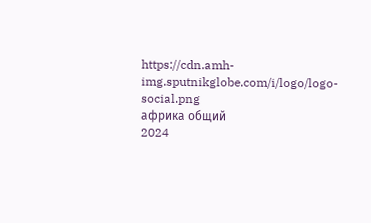https://cdn.amh-img.sputnikglobe.com/i/logo/logo-social.png
африка общий
2024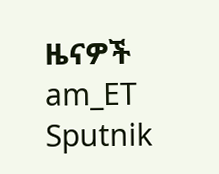ዜናዎች
am_ET
Sputnik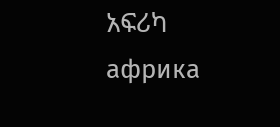አፍሪካ
африка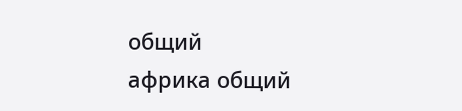общий
африка общий